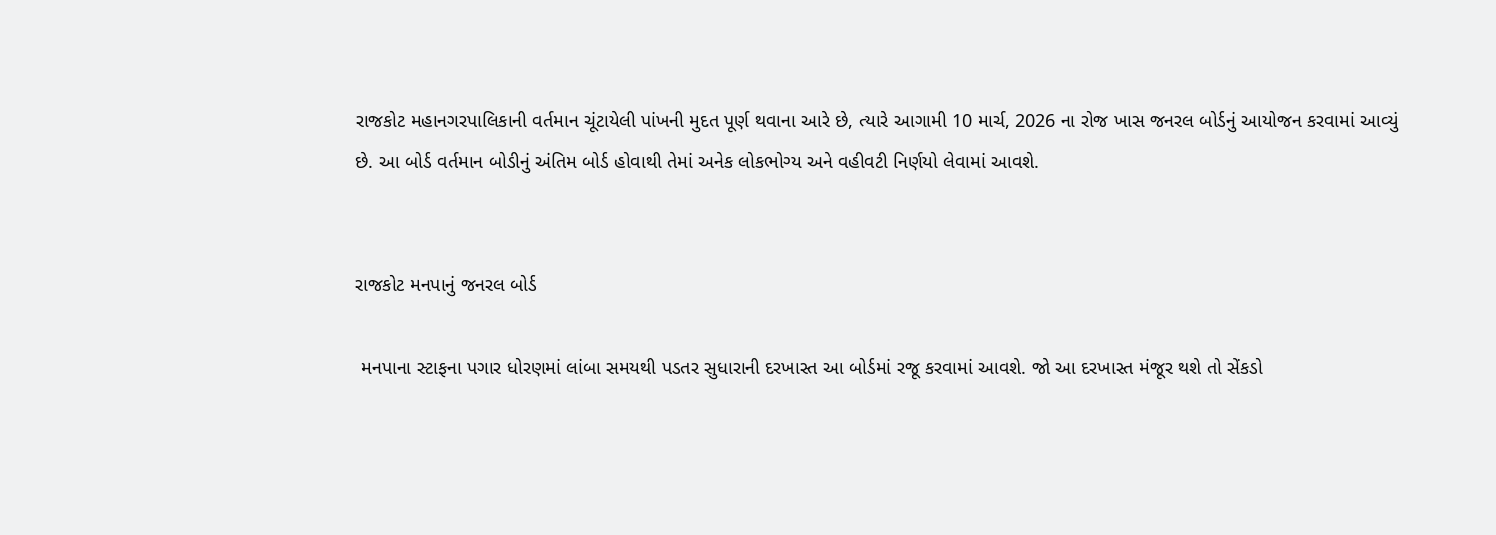રાજકોટ મહાનગરપાલિકાની વર્તમાન ચૂંટાયેલી પાંખની મુદત પૂર્ણ થવાના આરે છે, ત્યારે આગામી 10 માર્ચ, 2026 ના રોજ ખાસ જનરલ બોર્ડનું આયોજન કરવામાં આવ્યું છે. આ બોર્ડ વર્તમાન બોડીનું અંતિમ બોર્ડ હોવાથી તેમાં અનેક લોકભોગ્ય અને વહીવટી નિર્ણયો લેવામાં આવશે.


રાજકોટ મનપાનું જનરલ બોર્ડ

 મનપાના સ્ટાફના પગાર ધોરણમાં લાંબા સમયથી પડતર સુધારાની દરખાસ્ત આ બોર્ડમાં રજૂ કરવામાં આવશે. જો આ દરખાસ્ત મંજૂર થશે તો સેંકડો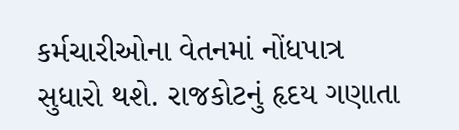કર્મચારીઓના વેતનમાં નોંધપાત્ર સુધારો થશે. રાજકોટનું હૃદય ગણાતા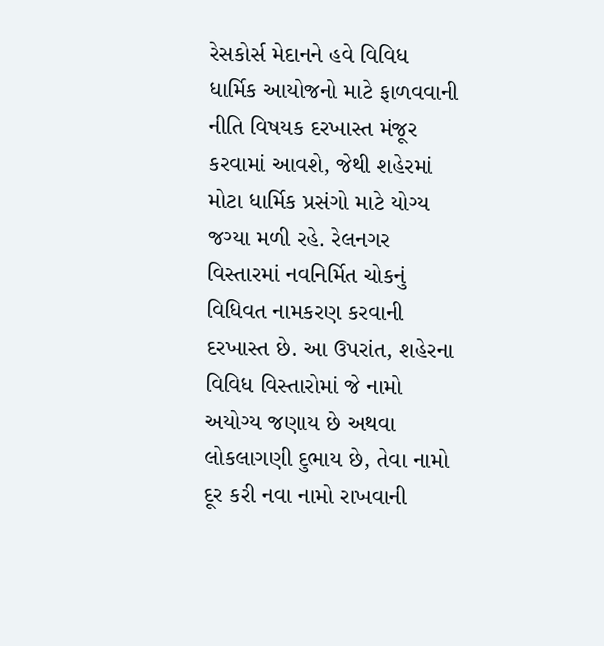રેસકોર્સ મેદાનને હવે વિવિધ ધાર્મિક આયોજનો માટે ફાળવવાની નીતિ વિષયક દરખાસ્ત મંજૂર કરવામાં આવશે, જેથી શહેરમાં મોટા ધાર્મિક પ્રસંગો માટે યોગ્ય જગ્યા મળી રહે. રેલનગર વિસ્તારમાં નવનિર્મિત ચોકનું વિધિવત નામકરણ કરવાની દરખાસ્ત છે. આ ઉપરાંત, શહેરના વિવિધ વિસ્તારોમાં જે નામો અયોગ્ય જણાય છે અથવા લોકલાગણી દુભાય છે, તેવા નામો દૂર કરી નવા નામો રાખવાની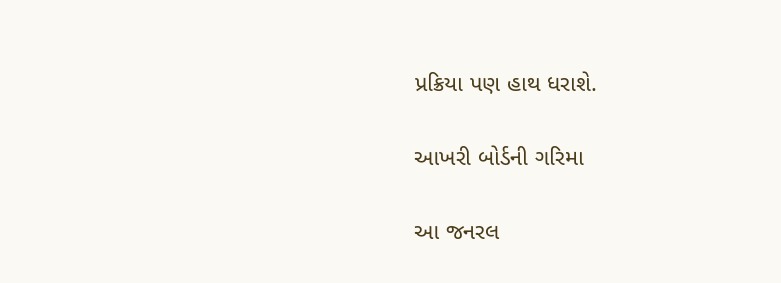પ્રક્રિયા પણ હાથ ધરાશે.

આખરી બોર્ડની ગરિમા

આ જનરલ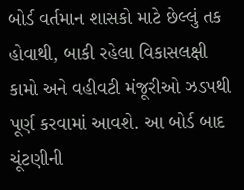બોર્ડ વર્તમાન શાસકો માટે છેલ્લું તક હોવાથી, બાકી રહેલા વિકાસલક્ષી કામો અને વહીવટી મંજૂરીઓ ઝડપથી પૂર્ણ કરવામાં આવશે. આ બોર્ડ બાદ ચૂંટણીની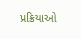પ્રક્રિયાઓ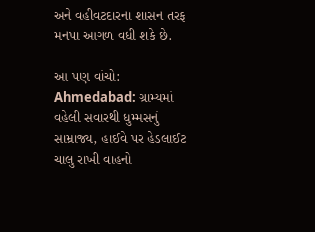અને વહીવટદારના શાસન તરફ મનપા આગળ વધી શકે છે.

આ પણ વાંચો: Ahmedabad: ગ્રામ્યમાં વહેલી સવારથી ધુમ્મસનું સામ્રાજ્ય, હાઈવે પર હેડલાઈટ ચાલુ રાખી વાહનો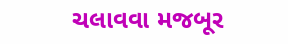ચલાવવા મજબૂર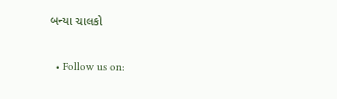બન્યા ચાલકો

  • Follow us on: